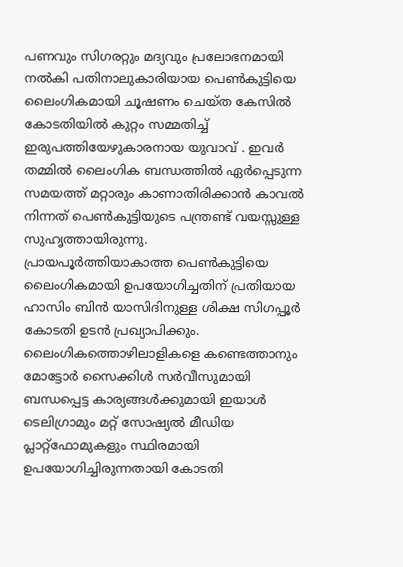പണവും സിഗരറ്റും മദ്യവും പ്രലോഭനമായി നൽകി പതിനാലുകാരിയായ പെൺകുട്ടിയെ ലൈംഗികമായി ചൂഷണം ചെയ്ത കേസിൽ കോടതിയിൽ കുറ്റം സമ്മതിച്ച് ഇരുപത്തിയേഴുകാരനായ യുവാവ് . ഇവർ തമ്മിൽ ലൈംഗിക ബന്ധത്തിൽ ഏർപ്പെടുന്ന സമയത്ത് മറ്റാരും കാണാതിരിക്കാൻ കാവൽ നിന്നത് പെൺകുട്ടിയുടെ പന്ത്രണ്ട് വയസ്സുള്ള സുഹൃത്തായിരുന്നു.
പ്രായപൂർത്തിയാകാത്ത പെൺകുട്ടിയെ ലൈംഗികമായി ഉപയോഗിച്ചതിന് പ്രതിയായ ഹാസിം ബിൻ യാസിദിനുള്ള ശിക്ഷ സിഗപ്പൂർ കോടതി ഉടൻ പ്രഖ്യാപിക്കും. ലൈംഗികത്തൊഴിലാളികളെ കണ്ടെത്താനും മോട്ടോർ സൈക്കിൾ സർവീസുമായി ബന്ധപ്പെട്ട കാര്യങ്ങൾക്കുമായി ഇയാൾ ടെലിഗ്രാമും മറ്റ് സോഷ്യൽ മീഡിയ പ്ലാറ്റ്ഫോമുകളും സ്ഥിരമായി ഉപയോഗിച്ചിരുന്നതായി കോടതി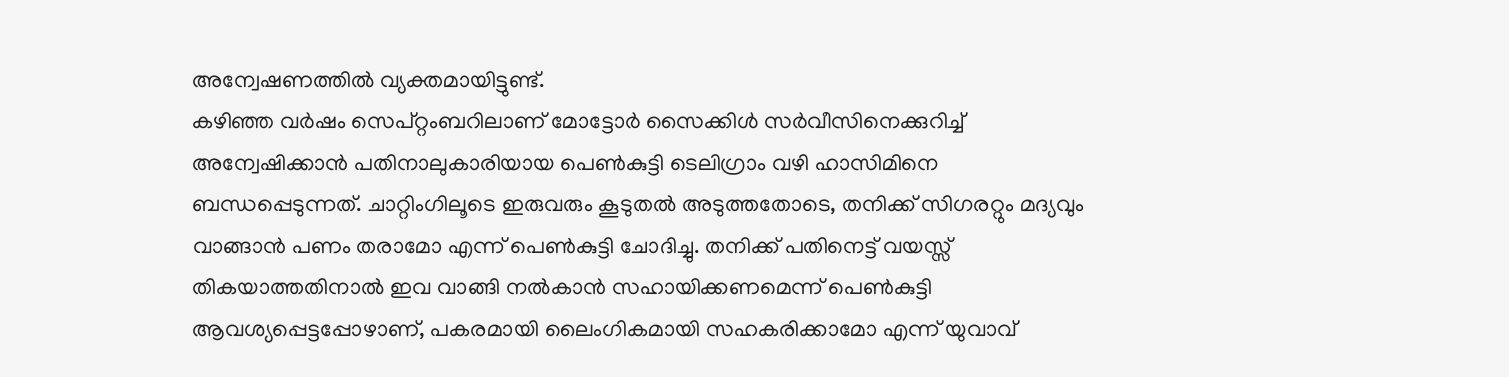അന്വേഷണത്തിൽ വ്യക്തമായിട്ടുണ്ട്.
കഴിഞ്ഞ വർഷം സെപ്റ്റംബറിലാണ് മോട്ടോർ സൈക്കിൾ സർവീസിനെക്കുറിച്ച് അന്വേഷിക്കാൻ പതിനാലുകാരിയായ പെൺകുട്ടി ടെലിഗ്രാം വഴി ഹാസിമിനെ ബന്ധപ്പെടുന്നത്. ചാറ്റിംഗിലൂടെ ഇരുവരും കൂടുതൽ അടുത്തതോടെ, തനിക്ക് സിഗരറ്റും മദ്യവും വാങ്ങാൻ പണം തരാമോ എന്ന് പെൺകുട്ടി ചോദിച്ചു. തനിക്ക് പതിനെട്ട് വയസ്സ് തികയാത്തതിനാൽ ഇവ വാങ്ങി നൽകാൻ സഹായിക്കണമെന്ന് പെൺകുട്ടി ആവശ്യപ്പെട്ടപ്പോഴാണ്, പകരമായി ലൈംഗികമായി സഹകരിക്കാമോ എന്ന് യുവാവ്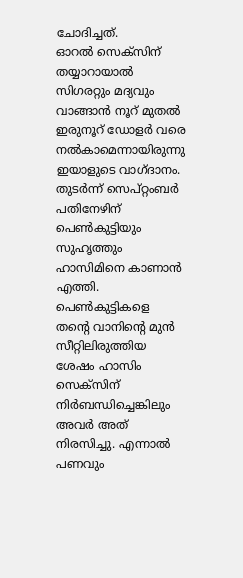ചോദിച്ചത്.
ഓറൽ സെക്സിന് തയ്യാറായാൽ സിഗരറ്റും മദ്യവും വാങ്ങാൻ നൂറ് മുതൽ ഇരുനൂറ് ഡോളർ വരെ നൽകാമെന്നായിരുന്നു ഇയാളുടെ വാഗ്ദാനം. തുടർന്ന് സെപ്റ്റംബർ പതിനേഴിന് പെൺകുട്ടിയും സുഹൃത്തും ഹാസിമിനെ കാണാൻ എത്തി. പെൺകുട്ടികളെ തന്റെ വാനിന്റെ മുൻ സീറ്റിലിരുത്തിയ ശേഷം ഹാസിം സെക്സിന് നിർബന്ധിച്ചെങ്കിലും അവർ അത് നിരസിച്ചു. എന്നാൽ പണവും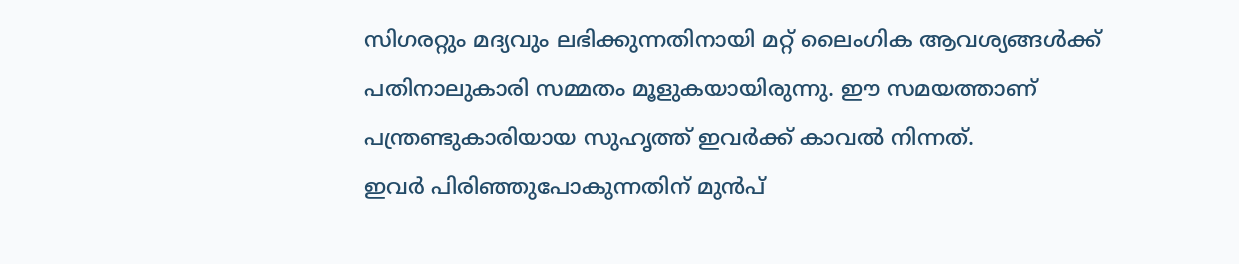സിഗരറ്റും മദ്യവും ലഭിക്കുന്നതിനായി മറ്റ് ലൈംഗിക ആവശ്യങ്ങൾക്ക് പതിനാലുകാരി സമ്മതം മൂളുകയായിരുന്നു. ഈ സമയത്താണ് പന്ത്രണ്ടുകാരിയായ സുഹൃത്ത് ഇവർക്ക് കാവൽ നിന്നത്.
ഇവർ പിരിഞ്ഞുപോകുന്നതിന് മുൻപ്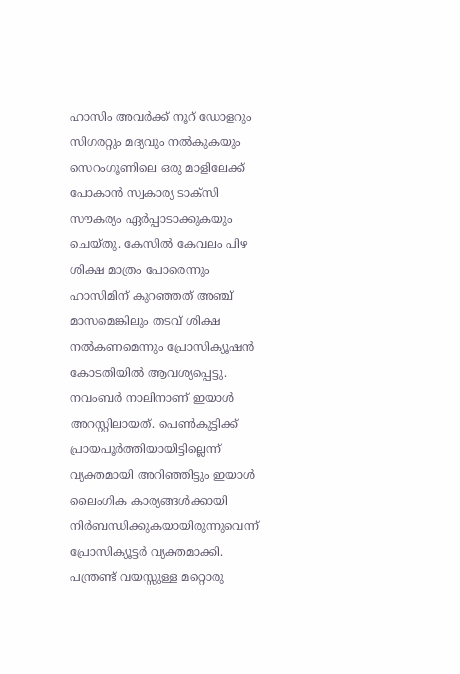ഹാസിം അവർക്ക് നൂറ് ഡോളറും സിഗരറ്റും മദ്യവും നൽകുകയും സെറംഗൂണിലെ ഒരു മാളിലേക്ക് പോകാൻ സ്വകാര്യ ടാക്സി സൗകര്യം ഏർപ്പാടാക്കുകയും ചെയ്തു. കേസിൽ കേവലം പിഴ ശിക്ഷ മാത്രം പോരെന്നും ഹാസിമിന് കുറഞ്ഞത് അഞ്ച് മാസമെങ്കിലും തടവ് ശിക്ഷ നൽകണമെന്നും പ്രോസിക്യൂഷൻ കോടതിയിൽ ആവശ്യപ്പെട്ടു. നവംബർ നാലിനാണ് ഇയാൾ അറസ്റ്റിലായത്. പെൺകുട്ടിക്ക് പ്രായപൂർത്തിയായിട്ടില്ലെന്ന് വ്യക്തമായി അറിഞ്ഞിട്ടും ഇയാൾ ലൈംഗിക കാര്യങ്ങൾക്കായി നിർബന്ധിക്കുകയായിരുന്നുവെന്ന് പ്രോസിക്യൂട്ടർ വ്യക്തമാക്കി.
പന്ത്രണ്ട് വയസ്സുള്ള മറ്റൊരു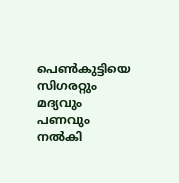പെൺകുട്ടിയെ സിഗരറ്റും മദ്യവും പണവും നൽകി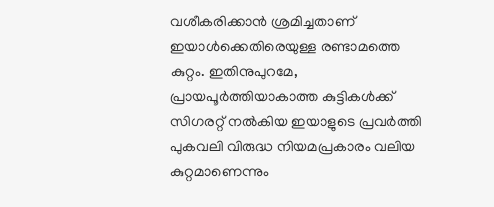വശീകരിക്കാൻ ശ്രമിച്ചതാണ് ഇയാൾക്കെതിരെയുള്ള രണ്ടാമത്തെ കുറ്റം. ഇതിനുപുറമേ, പ്രായപൂർത്തിയാകാത്ത കുട്ടികൾക്ക് സിഗരറ്റ് നൽകിയ ഇയാളുടെ പ്രവർത്തി പുകവലി വിരുദ്ധ നിയമപ്രകാരം വലിയ കുറ്റമാണെന്നും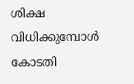ശിക്ഷ വിധിക്കുമ്പോൾ കോടതി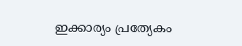ഇക്കാര്യം പ്രത്യേകം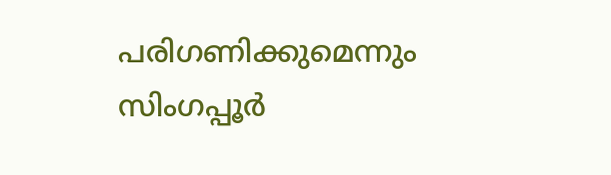പരിഗണിക്കുമെന്നും സിംഗപ്പൂർ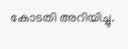കോടതി അറിയിച്ചു.